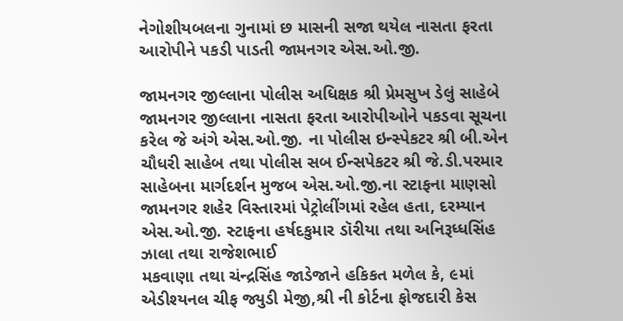નેગોશીયબલના ગુનામાં છ માસની સજા થયેલ નાસતા ફરતા આરોપીને પકડી પાડતી જામનગર એસ.ઓ.જી.

જામનગર જીલ્લાના પોલીસ અધિક્ષક શ્રી પ્રેમસુખ ડેલું સાહેબે જામનગર જીલ્લાના નાસતા ફરતા આરોપીઓને પકડવા સૂચના કરેલ જે અંગે એસ.ઓ.જી. ના પોલીસ ઇન્સ્પેકટર શ્રી બી.એન ચૌધરી સાહેબ તથા પોલીસ સબ ઈન્સપેકટર શ્રી જે.ડી.પરમાર સાહેબના માર્ગદર્શન મુજબ એસ.ઓ.જી.ના સ્ટાફના માણસો જામનગર શહેર વિસ્તારમાં પેટ્રોલીંગમાં રહેલ હતા, દરમ્યાન એસ.ઓ.જી. સ્ટાફના હર્ષદકુમાર ડૉરીયા તથા અનિરૂધ્ધસિંહ ઝાલા તથા રાજેશભાઈ
મકવાણા તથા ચંન્દ્રસિંહ જાડેજાને હકિકત મળેલ કે, ૯માં એડીશ્યનલ ચીફ જ્યુડી મેજી,શ્રી ની કોર્ટના ફોજદારી કેસ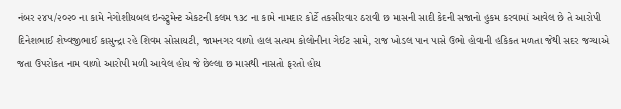નંબર ૨૪૫/૨૦૨૦ ના કામે નેગોશીયબલ ઇન્સ્ટ્રુમેન્ટ એકટની કલમ ૧૩૮ ના કામે નામદાર કોર્ટે તકસીરવાર ઠરાવી છ માસની સાદી કેદની સજાનો હુકમ કરવામાં આવેલ છે તે આરોપી દિનેશભાઈ શેષ્વજીભાઈ કાસુન્દ્રા રહે શિવમ સોસાયટી, જામનગર વાળો હાલ સત્યમ કોલોનીના ગેઈટ સામે, રાજ ખોડલ પાન પાસે ઉભો હોવાની હકિકત મળતા જેથી સદર જગ્યાએ જતા ઉપરોકત નામ વાળો આરોપી મળી આવેલ હોય જે છેલ્લા છ માસથી નાસતો ફરતો હોય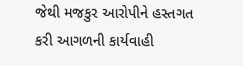જેથી મજકુર આરોપીને હસ્તગત કરી આગળની કાર્યવાહી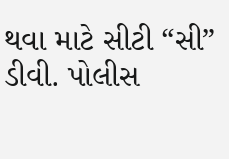થવા માટે સીટી “સી” ડીવી. પોલીસ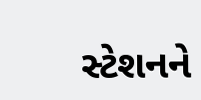સ્ટેશનને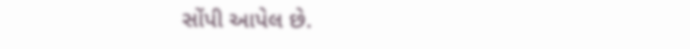સોંપી આપેલ છે.